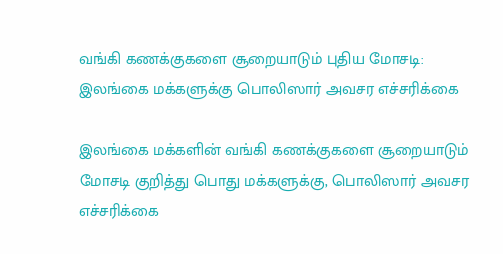வங்கி கணக்குகளை சூறையாடும் புதிய மோசடி: இலங்கை மக்களுக்கு பொலிஸார் அவசர எச்சரிக்கை

இலங்கை மக்களின் வங்கி கணக்குகளை சூறையாடும் மோசடி குறித்து பொது மக்களுக்கு, பொலிஸார் அவசர எச்சரிக்கை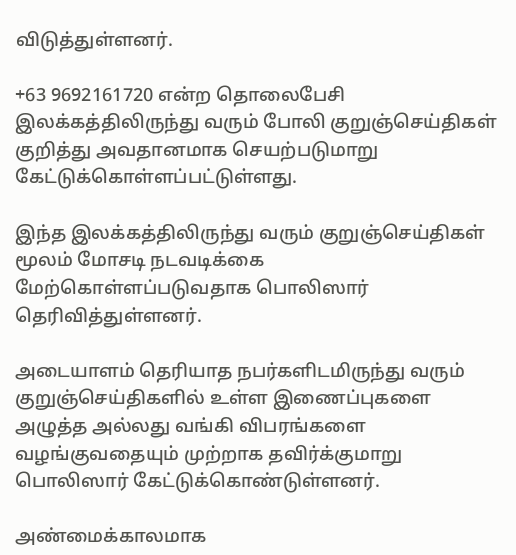விடுத்துள்ளனர்.

+63 9692161720 என்ற தொலைபேசி இலக்கத்திலிருந்து வரும் போலி குறுஞ்செய்திகள் குறித்து அவதானமாக செயற்படுமாறு கேட்டுக்கொள்ளப்பட்டுள்ளது.

இந்த இலக்கத்திலிருந்து வரும் குறுஞ்செய்திகள் மூலம் மோசடி நடவடிக்கை மேற்கொள்ளப்படுவதாக பொலிஸார் தெரிவித்துள்ளனர்.

அடையாளம் தெரியாத நபர்களிடமிருந்து வரும் குறுஞ்செய்திகளில் உள்ள இணைப்புகளை அழுத்த அல்லது வங்கி விபரங்களை வழங்குவதையும் முற்றாக தவிர்க்குமாறு பொலிஸார் கேட்டுக்கொண்டுள்ளனர்.

அண்மைக்காலமாக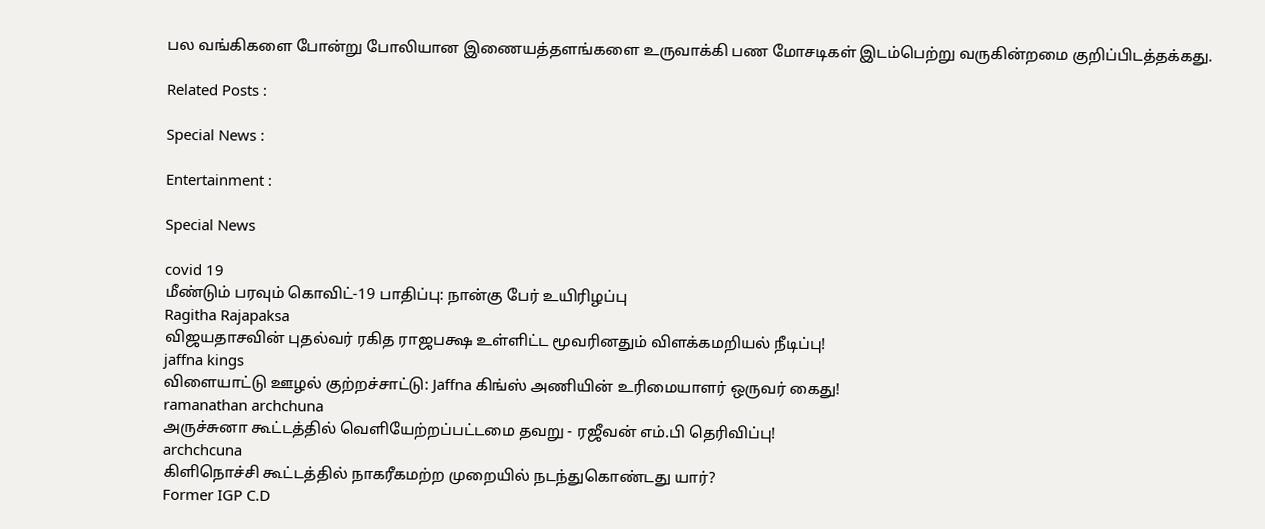பல வங்கிகளை போன்று போலியான இணையத்தளங்களை உருவாக்கி பண மோசடிகள் இடம்பெற்று வருகின்றமை குறிப்பிடத்தக்கது.

Related Posts :

Special News :

Entertainment :

Special News

covid 19
மீண்டும் பரவும் கொவிட்-19 பாதிப்பு: நான்கு பேர் உயிரிழப்பு
Ragitha Rajapaksa
விஜயதாசவின் புதல்வர் ரகித ராஜபக்ஷ உள்ளிட்ட மூவரினதும் விளக்கமறியல் நீடிப்பு!
jaffna kings
விளையாட்டு ஊழல் குற்றச்சாட்டு: Jaffna கிங்ஸ் அணியின் உரிமையாளர் ஒருவர் கைது!
ramanathan archchuna
அருச்சுனா கூட்டத்தில் வெளியேற்றப்பட்டமை தவறு - ரஜீவன் எம்.பி தெரிவிப்பு!
archchcuna
கிளிநொச்சி கூட்டத்தில் நாகரீகமற்ற முறையில் நடந்துகொண்டது யார்?
Former IGP C.D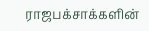ராஜபக்சாக்களின்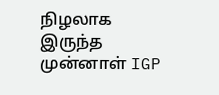நிழலாக இருந்த முன்னாள் IGP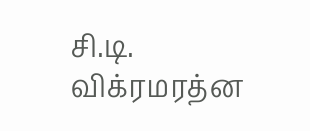சி.டி. விக்ரமரத்ன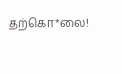தற்கொ*லை!